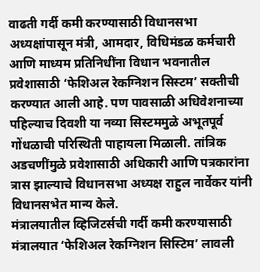वाढती गर्दी कमी करण्यासाठी विधानसभा अध्यक्षांपासून मंत्री, आमदार, विधिमंडळ कर्मचारी आणि माध्यम प्रतिनिधींना विधान भवनातील प्रवेशासाठी ‘फेशिअल रेकग्निशन सिस्टम’ सक्तीची करण्यात आली आहे. पण पावसाळी अधिवेशनाच्या पहिल्याच दिवशी या नव्या सिस्टममुळे अभूतपूर्व गोंधळाची परिस्थिती पाहायला मिळाली. तांत्रिक अडचणींमुळे प्रवेशासाठी अधिकारी आणि पत्रकारांना त्रास झाल्याचे विधानसभा अध्यक्ष राहुल नार्वेकर यांनी विधानसभेत मान्य केले.
मंत्रालयातील व्हिजिटर्सची गर्दी कमी करण्यासाठी मंत्रालयात ‘फेशिअल रेकग्निशन सिस्टिम’ लावली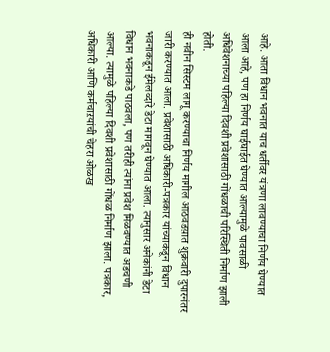आहे. आता विधान भवनात याच धर्तीवर यंत्रणा लावण्याचा निर्णय घेण्यात आला आहे, पण हा निर्णय घाईघाईत घेण्यात आल्यामुळे पावसाळी अधिवेशनाच्या पहिल्या दिवशी प्रवेशासाठी गोंधळाची परिस्थिती निर्माण झाली होती.
ही नवीन सिस्टम लागू करण्याचा निर्णय मागील आठवडय़ात शुक्रवारी दुपारनंतर जारी करण्यात आला. प्रवेशासाठी अधिकारी-पत्रकार यांच्याकडून विधान भवनाकडून ईमेलव्दारे डेटा मागवून घेण्यात आला. त्यानुसार अनेकांनी डेटा विधान भवनाकडे पाठवला, पण तरीही त्यांना प्रवेश मिळवण्यात अडचणी आल्या. त्यामुळे पहिल्या दिवशी प्रवेशासाठी गोंधळ निर्माण झाला. पत्रकार, अधिकारी आणि कर्मचाऱयांची चेहरा ओळख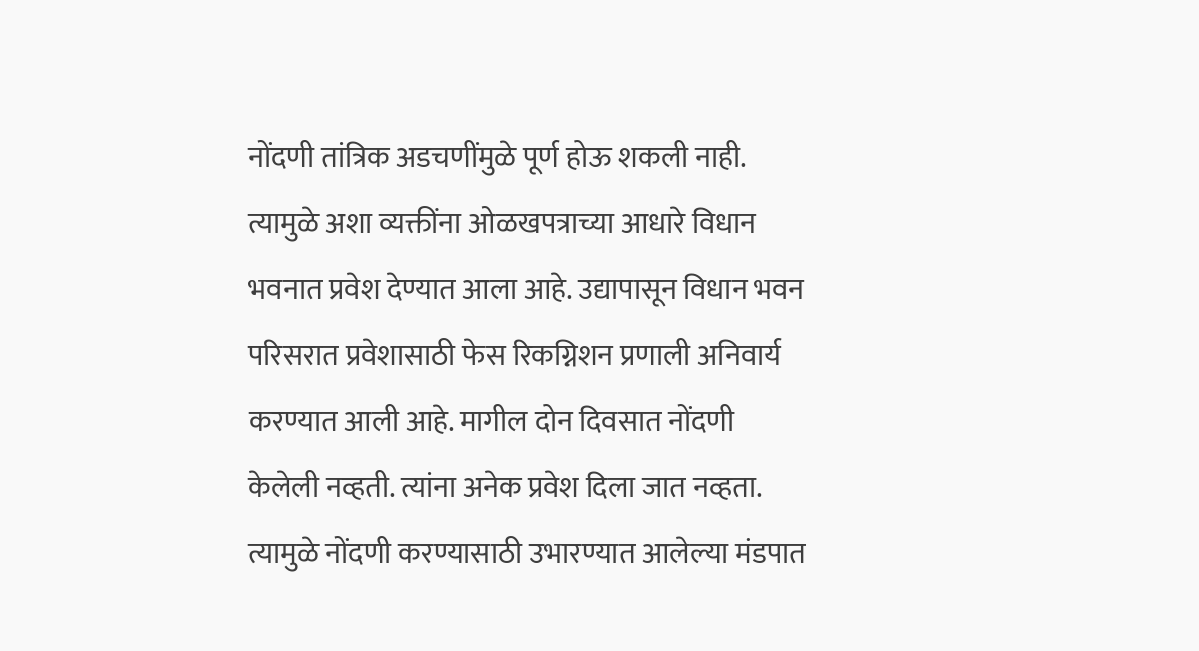नोंदणी तांत्रिक अडचणींमुळे पूर्ण होऊ शकली नाही. त्यामुळे अशा व्यक्तींना ओळखपत्राच्या आधारे विधान भवनात प्रवेश देण्यात आला आहे. उद्यापासून विधान भवन परिसरात प्रवेशासाठी फेस रिकग्निशन प्रणाली अनिवार्य करण्यात आली आहे. मागील दोन दिवसात नोंदणी केलेली नव्हती. त्यांना अनेक प्रवेश दिला जात नव्हता. त्यामुळे नोंदणी करण्यासाठी उभारण्यात आलेल्या मंडपात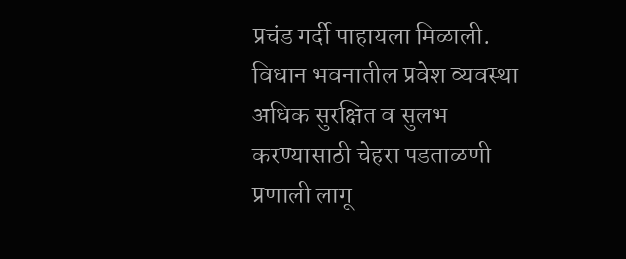प्रचंड गर्दी पाहायला मिळाली. विधान भवनातील प्रवेश व्यवस्था अधिक सुरक्षित व सुलभ करण्यासाठी चेहरा पडताळणी प्रणाली लागू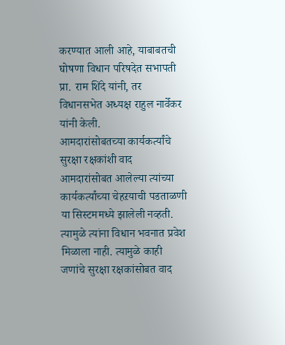करण्यात आली आहे, याबाबतची घोषणा विधान परिषदेत सभापती प्रा. राम शिंदे यांनी, तर विधानसभेत अध्यक्ष राहुल नार्वेकर यांनी केली.
आमदारांसोबतच्या कार्यकर्त्यांचे सुरक्षा रक्षकांशी वाद
आमदारांसोबत आलेल्या त्यांच्या कार्यकर्त्यांच्या चेहऱयाची पडताळणी या सिस्टममध्ये झालेली नव्हती. त्यामुळे त्यांना विधान भवनात प्रवेश मिळाला नाही. त्यामुळे काही जणांचे सुरक्षा रक्षकांसोबत वाद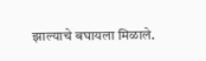झाल्याचे बघायला मिळाले.